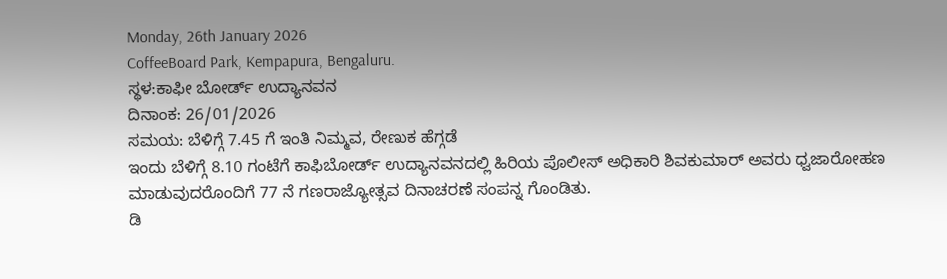Monday, 26th January 2026
CoffeeBoard Park, Kempapura, Bengaluru.
ಸ್ಥಳ:ಕಾಫೀ ಬೋರ್ಡ್ ಉದ್ಯಾನವನ
ದಿನಾಂಕ: 26/01/2026
ಸಮಯ: ಬೆಳಿಗ್ಗೆ 7.45 ಗೆ ಇಂತಿ ನಿಮ್ಮವ, ರೇಣುಕ ಹೆಗ್ಗಡೆ
ಇಂದು ಬೆಳಿಗ್ಗೆ 8.10 ಗಂಟೆಗೆ ಕಾಫಿಬೋರ್ಡ್ ಉದ್ಯಾನವನದಲ್ಲಿ ಹಿರಿಯ ಪೊಲೀಸ್ ಅಧಿಕಾರಿ ಶಿವಕುಮಾರ್ ಅವರು ಧ್ವಜಾರೋಹಣ ಮಾಡುವುದರೊಂದಿಗೆ 77 ನೆ ಗಣರಾಜ್ಯೋತ್ಸವ ದಿನಾಚರಣೆ ಸಂಪನ್ನ ಗೊಂಡಿತು.
ಡಿ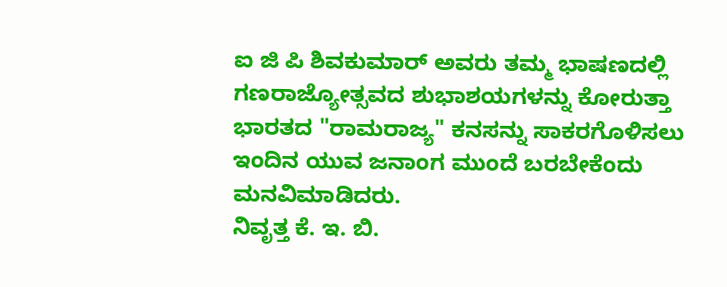ಐ ಜಿ ಪಿ ಶಿವಕುಮಾರ್ ಅವರು ತಮ್ಮ ಭಾಷಣದಲ್ಲಿ ಗಣರಾಜ್ಯೋತ್ಸವದ ಶುಭಾಶಯಗಳನ್ನು ಕೋರುತ್ತಾ ಭಾರತದ "ರಾಮರಾಜ್ಯ" ಕನಸನ್ನು ಸಾಕರಗೊಳಿಸಲು ಇಂದಿನ ಯುವ ಜನಾಂಗ ಮುಂದೆ ಬರಬೇಕೆಂದು ಮನವಿಮಾಡಿದರು.
ನಿವೃತ್ತ ಕೆ. ಇ. ಬಿ.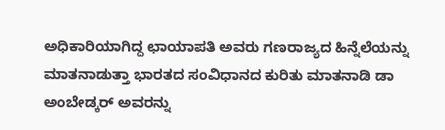ಅಧಿಕಾರಿಯಾಗಿದ್ದ ಛಾಯಾಪತಿ ಅವರು ಗಣರಾಜ್ಯದ ಹಿನ್ನೆಲೆಯನ್ನು ಮಾತನಾಡುತ್ತಾ ಭಾರತದ ಸಂವಿಧಾನದ ಕುರಿತು ಮಾತನಾಡಿ ಡಾ ಅಂಬೇಡ್ಕರ್ ಅವರನ್ನು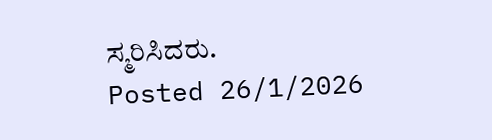ಸ್ಮರಿಸಿದರು.
Posted 26/1/2026